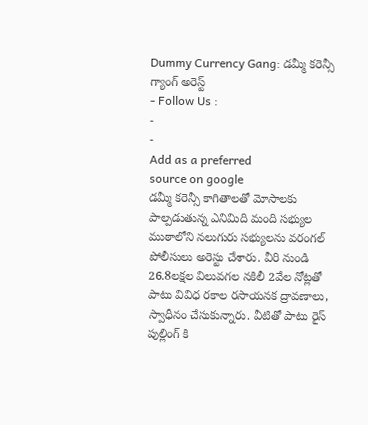Dummy Currency Gang: డమ్మీ కరెన్సీ గ్యాంగ్ అరెస్ట్
- Follow Us :
-
-
Add as a preferred
source on google
డమ్మీ కరెన్సీ కాగితాలతో మోసాలకు పాల్పడుతున్న ఎనిమిది మంది సభ్యుల ముఠాలోని నలుగురు సభ్యులను వరంగల్ పోలీసులు అరెస్టు చేశారు. వీరి నుండి 26.8లక్షల విలువగల నకిలీ 2వేల నోట్లతో పాటు వివిధ రకాల రసాయనక ద్రావణాలు, స్వాధీనం చేసుకున్నారు. వీటితో పాటు రైస్ పుల్లింగ్ కి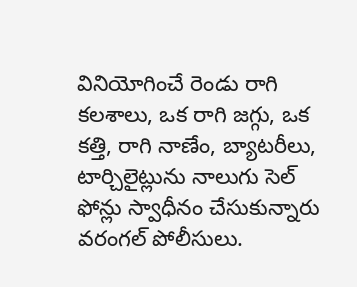వినియోగించే రెండు రాగి కలశాలు, ఒక రాగి జగ్గు, ఒక కత్తి, రాగి నాణేం, బ్యాటరీలు, టార్చిలైట్లును నాలుగు సెల్ ఫోన్లు స్వాధీనం చేసుకున్నారు వరంగల్ పోలీసులు.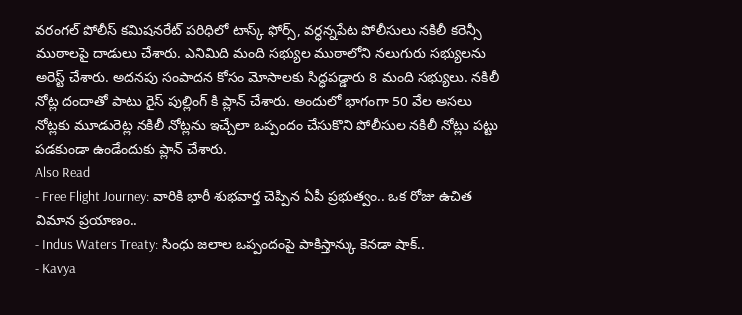వరంగల్ పోలీస్ కమిషనరేట్ పరిధిలో టాస్క్ ఫోర్స్, వర్ధన్నపేట పోలీసులు నకిలీ కరెన్సీ ముఠాలపై దాడులు చేశారు. ఎనిమిది మంది సభ్యుల ముఠాలోని నలుగురు సభ్యులను అరెస్ట్ చేశారు. అదనపు సంపాదన కోసం మోసాలకు సిద్ధపడ్డారు 8 మంది సభ్యులు. నకిలీ నోట్ల దందాతో పాటు రైస్ పుల్లింగ్ కి ప్లాన్ చేశారు. అందులో భాగంగా 50 వేల అసలు నోట్లకు మూడురెట్ల నకిలీ నోట్లను ఇచ్చేలా ఒప్పందం చేసుకొని పోలీసుల నకిలీ నోట్లు పట్టు పడకుండా ఉండేందుకు ప్లాన్ చేశారు.
Also Read
- Free Flight Journey: వారికి భారీ శుభవార్త చెప్పిన ఏపీ ప్రభుత్వం.. ఒక రోజు ఉచిత విమాన ప్రయాణం..
- Indus Waters Treaty: సింధు జలాల ఒప్పందంపై పాకిస్తాన్కు కెనడా షాక్..
- Kavya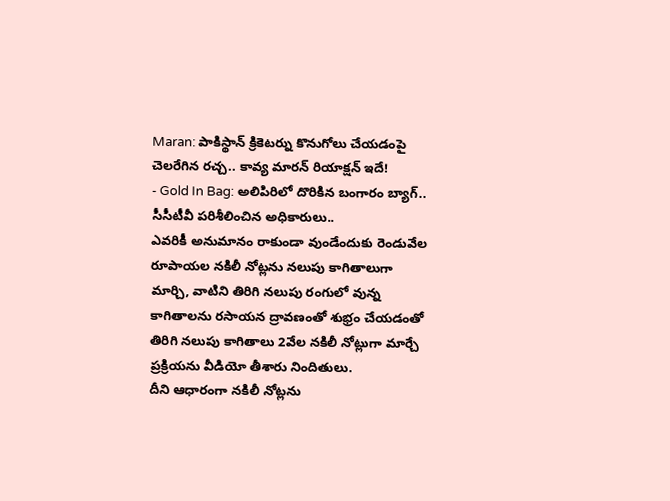Maran: పాకిస్థాన్ క్రికెటర్ను కొనుగోలు చేయడంపై చెలరేగిన రచ్చ.. కావ్య మారన్ రియాక్షన్ ఇదే!
- Gold In Bag: అలిపిరిలో దొరికిన బంగారం బ్యాగ్.. సీసీటీవీ పరిశీలించిన అధికారులు..
ఎవరికీ అనుమానం రాకుండా వుండేందుకు రెండువేల రూపాయల నకిలీ నోట్లను నలుపు కాగితాలుగా మార్చి, వాటిని తిరిగి నలుపు రంగులో వున్న కాగితాలను రసాయన ద్రావణంతో శుభ్రం చేయడంతో తిరిగి నలుపు కాగితాలు 2వేల నకిలీ నోట్లుగా మార్చే ప్రక్రియను వీడియో తీశారు నిందితులు.
దీని ఆధారంగా నకిలీ నోట్లను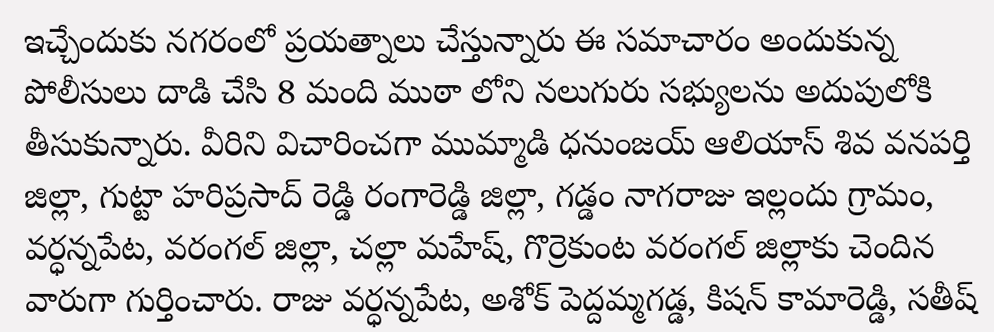ఇచ్చేందుకు నగరంలో ప్రయత్నాలు చేస్తున్నారు ఈ సమాచారం అందుకున్న పోలీసులు దాడి చేసి 8 మంది ముఠా లోని నలుగురు సభ్యులను అదుపులోకి తీసుకున్నారు. వీరిని విచారించగా ముమ్మాడి ధనుంజయ్ ఆలియాస్ శివ వనపర్తి జిల్లా, గుట్టా హరిప్రసాద్ రెడ్డి రంగారెడ్డి జిల్లా, గడ్డం నాగరాజు ఇల్లందు గ్రామం, వర్ధన్నపేట, వరంగల్ జిల్లా, చల్లా మహేష్, గొర్రెకుంట వరంగల్ జిల్లాకు చెందిన వారుగా గుర్తించారు. రాజు వర్ధన్నపేట, అశోక్ పెద్దమ్మగడ్డ, కిషన్ కామారెడ్డి, సతీష్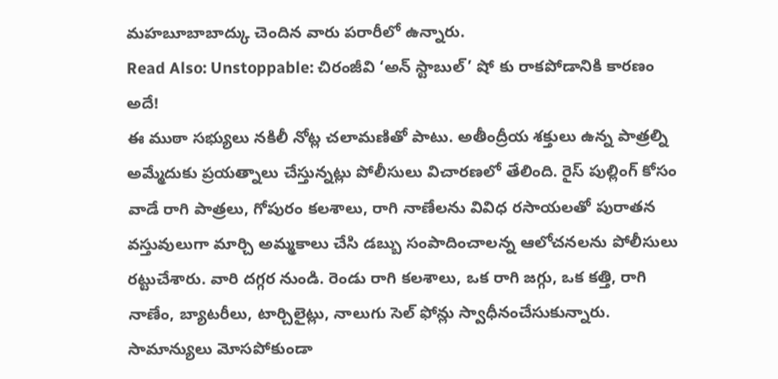మహబూబాబాద్కు చెందిన వారు పరారీలో ఉన్నారు.
Read Also: Unstoppable: చిరంజీవి ‘అన్ స్టాబుల్’ షో కు రాకపోడానికి కారణం అదే!
ఈ ముఠా సభ్యులు నకిలీ నోట్ల చలామణితో పాటు. అతీంద్రీయ శక్తులు ఉన్న పాత్రల్ని అమ్మేదుకు ప్రయత్నాలు చేస్తున్నట్లు పోలీసులు విచారణలో తేలింది. రైస్ పుల్లింగ్ కోసం వాడే రాగి పాత్రలు, గోపురం కలశాలు, రాగి నాణేలను వివిధ రసాయలతో పురాతన వస్తువులుగా మార్చి అమ్మకాలు చేసి డబ్బు సంపాదించాలన్న ఆలోచనలను పోలీసులు రట్టుచేశారు. వారి దగ్గర నుండి. రెండు రాగి కలశాలు, ఒక రాగి జగ్గు, ఒక కత్తి, రాగి నాణేం, బ్యాటరీలు, టార్చిలైట్లు, నాలుగు సెల్ ఫోన్లు స్వాధీనంచేసుకున్నారు. సామాన్యులు మోసపోకుండా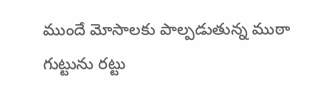ముందే మోసాలకు పాల్పడుతున్న ముఠా గుట్టును రట్టు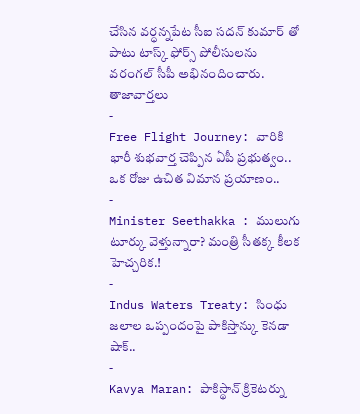చేసిన వర్ధన్నపేట సీఐ సదన్ కుమార్ తో పాటు టాస్క్ ఫోర్స్ పోలీసులను వరంగల్ సీపీ అభినందించారు.
తాజావార్తలు
-
Free Flight Journey: వారికి భారీ శుభవార్త చెప్పిన ఏపీ ప్రభుత్వం.. ఒక రోజు ఉచిత విమాన ప్రయాణం..
-
Minister Seethakka : ములుగు టూర్కు వెళ్తున్నారా? మంత్రి సీతక్క కీలక హెచ్చరిక.!
-
Indus Waters Treaty: సింధు జలాల ఒప్పందంపై పాకిస్తాన్కు కెనడా షాక్..
-
Kavya Maran: పాకిస్థాన్ క్రికెటర్ను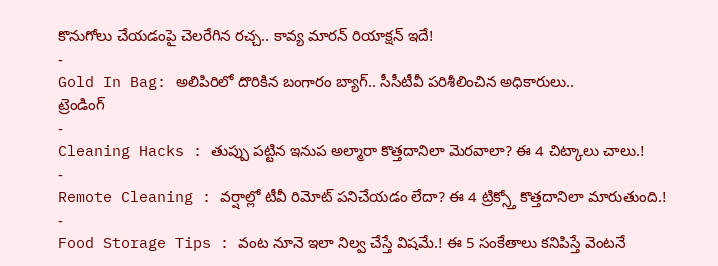కొనుగోలు చేయడంపై చెలరేగిన రచ్చ.. కావ్య మారన్ రియాక్షన్ ఇదే!
-
Gold In Bag: అలిపిరిలో దొరికిన బంగారం బ్యాగ్.. సీసీటీవీ పరిశీలించిన అధికారులు..
ట్రెండింగ్
-
Cleaning Hacks : తుప్పు పట్టిన ఇనుప అల్మారా కొత్తదానిలా మెరవాలా? ఈ 4 చిట్కాలు చాలు.!
-
Remote Cleaning : వర్షాల్లో టీవీ రిమోట్ పనిచేయడం లేదా? ఈ 4 ట్రిక్స్తో కొత్తదానిలా మారుతుంది.!
-
Food Storage Tips : వంట నూనె ఇలా నిల్వ చేస్తే విషమే.! ఈ 5 సంకేతాలు కనిపిస్తే వెంటనే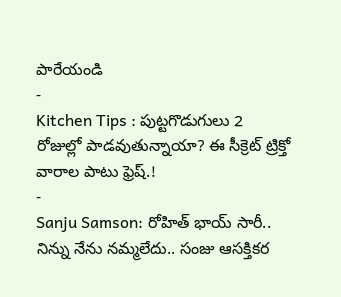పారేయండి
-
Kitchen Tips : పుట్టగొడుగులు 2 రోజుల్లో పాడవుతున్నాయా? ఈ సీక్రెట్ ట్రిక్తో వారాల పాటు ఫ్రెష్.!
-
Sanju Samson: రోహిత్ భాయ్ సారీ.. నిన్ను నేను నమ్మలేదు.. సంజు ఆసక్తికర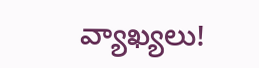వ్యాఖ్యలు!